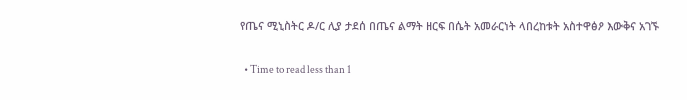የጤና ሚኒስትር ዶ/ር ሊያ ታደሰ በጤና ልማት ዘርፍ በሴት አመራርነት ላበረከቱት አስተዋፅዖ እውቅና አገኙ

  • Time to read less than 1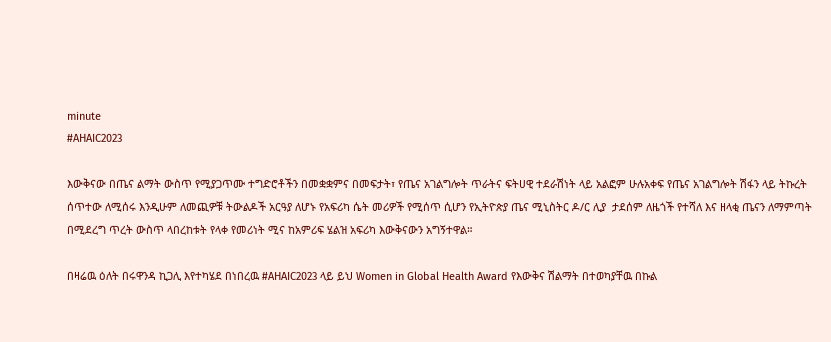minute
#AHAIC2023

እውቅናው በጤና ልማት ውስጥ የሚያጋጥሙ ተግድሮቶችን በመቋቋምና በመፍታት፣ የጤና አገልግሎት ጥራትና ፍትሀዊ ተደራሽነት ላይ አልፎም ሁሉአቀፍ የጤና አገልግሎት ሽፋን ላይ ትኩረት ሰጥተው ለሚሰሩ እንዲሁም ለመጪዎቹ ትውልዶች አርዓያ ለሆኑ የአፍሪካ ሴት መሪዎች የሚሰጥ ሲሆን የኢትዮጵያ ጤና ሚኒስትር ዶ/ር ሊያ  ታደሰም ለዜጎች የተሻለ እና ዘላቂ ጤናን ለማምጣት በሚደረግ ጥረት ውስጥ ላበረከቱት የላቀ የመሪነት ሚና ከአምሪፍ ሄልዝ አፍሪካ እውቅናውን አግኝተዋል።

በዛሬዉ ዕለት በሩዋንዳ ኪጋሊ እየተካሄደ በነበረዉ #AHAIC2023 ላይ ይህ Women in Global Health Award የእውቅና ሽልማት በተወካያቸዉ በኩል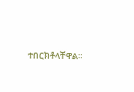ተበርክቶላቸዋል።